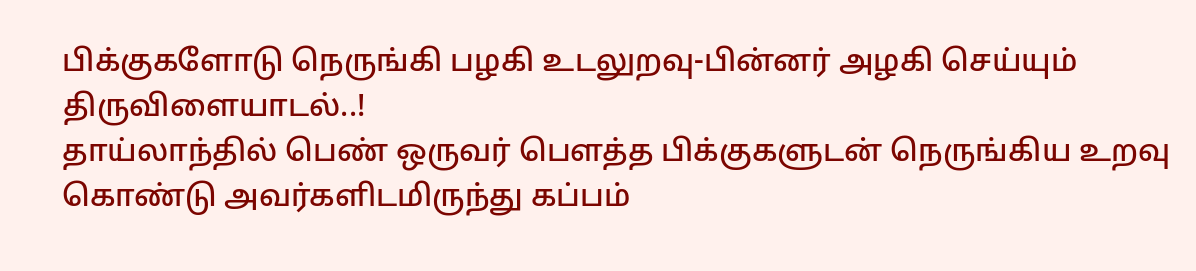பிக்குகளோடு நெருங்கி பழகி உடலுறவு-பின்னர் அழகி செய்யும் திருவிளையாடல்..!
தாய்லாந்தில் பெண் ஒருவர் பௌத்த பிக்குகளுடன் நெருங்கிய உறவு கொண்டு அவர்களிடமிருந்து கப்பம்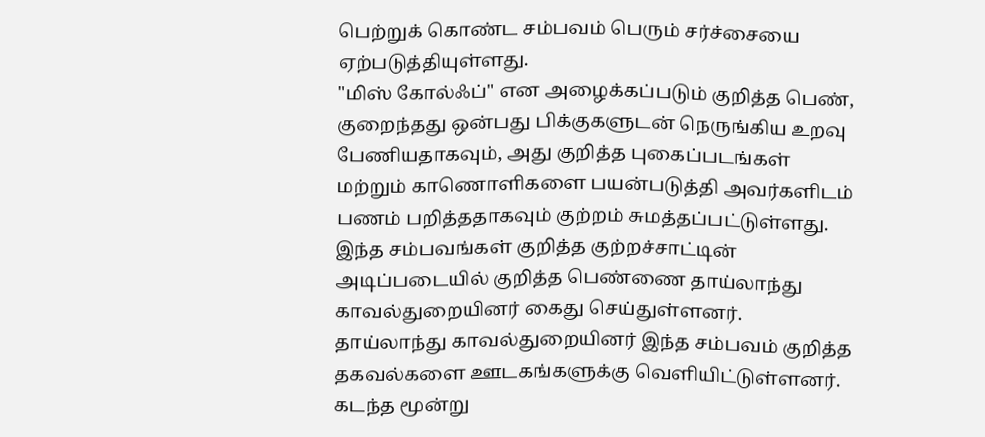பெற்றுக் கொண்ட சம்பவம் பெரும் சர்ச்சையை ஏற்படுத்தியுள்ளது.
"மிஸ் கோல்ஃப்" என அழைக்கப்படும் குறித்த பெண், குறைந்தது ஒன்பது பிக்குகளுடன் நெருங்கிய உறவு பேணியதாகவும், அது குறித்த புகைப்படங்கள் மற்றும் காணொளிகளை பயன்படுத்தி அவர்களிடம் பணம் பறித்ததாகவும் குற்றம் சுமத்தப்பட்டுள்ளது.
இந்த சம்பவங்கள் குறித்த குற்றச்சாட்டின் அடிப்படையில் குறித்த பெண்ணை தாய்லாந்து காவல்துறையினர் கைது செய்துள்ளனர்.
தாய்லாந்து காவல்துறையினர் இந்த சம்பவம் குறித்த தகவல்களை ஊடகங்களுக்கு வெளியிட்டுள்ளனர்.
கடந்த மூன்று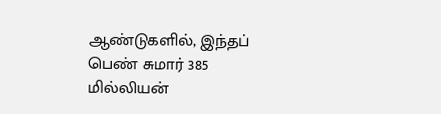ஆண்டுகளில், இந்தப் பெண் சுமார் 385 மில்லியன்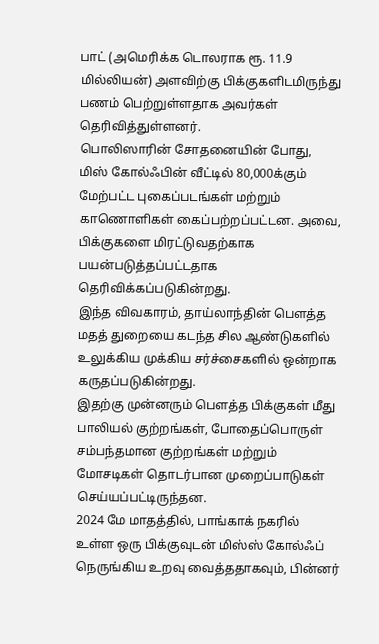பாட் (அமெரிக்க டொலராக ரூ. 11.9 மில்லியன்) அளவிற்கு பிக்குகளிடமிருந்து பணம் பெற்றுள்ளதாக அவர்கள் தெரிவித்துள்ளனர்.
பொலிஸாரின் சோதனையின் போது, மிஸ் கோல்ஃபின் வீட்டில் 80,000க்கும் மேற்பட்ட புகைப்படங்கள் மற்றும் காணொளிகள் கைப்பற்றப்பட்டன. அவை, பிக்குகளை மிரட்டுவதற்காக பயன்படுத்தப்பட்டதாக தெரிவிக்கப்படுகின்றது.
இந்த விவகாரம், தாய்லாந்தின் பௌத்த மதத் துறையை கடந்த சில ஆண்டுகளில் உலுக்கிய முக்கிய சர்ச்சைகளில் ஒன்றாக கருதப்படுகின்றது.
இதற்கு முன்னரும் பௌத்த பிக்குகள் மீது பாலியல் குற்றங்கள், போதைப்பொருள் சம்பந்தமான குற்றங்கள் மற்றும் மோசடிகள் தொடர்பான முறைப்பாடுகள் செய்யப்பட்டிருந்தன.
2024 மே மாதத்தில், பாங்காக் நகரில் உள்ள ஒரு பிக்குவுடன் மிஸ்ஸ் கோல்ஃப் நெருங்கிய உறவு வைத்ததாகவும், பின்னர்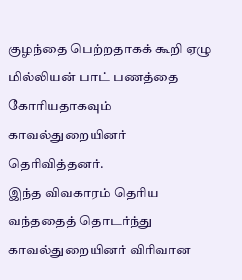குழந்தை பெற்றதாகக் கூறி ஏழு மில்லியன் பாட் பணத்தை கோரியதாகவும் காவல்துறையினர் தெரிவித்தனர்.
இந்த விவகாரம் தெரிய வந்ததைத் தொடர்ந்து காவல்துறையினர் விரிவான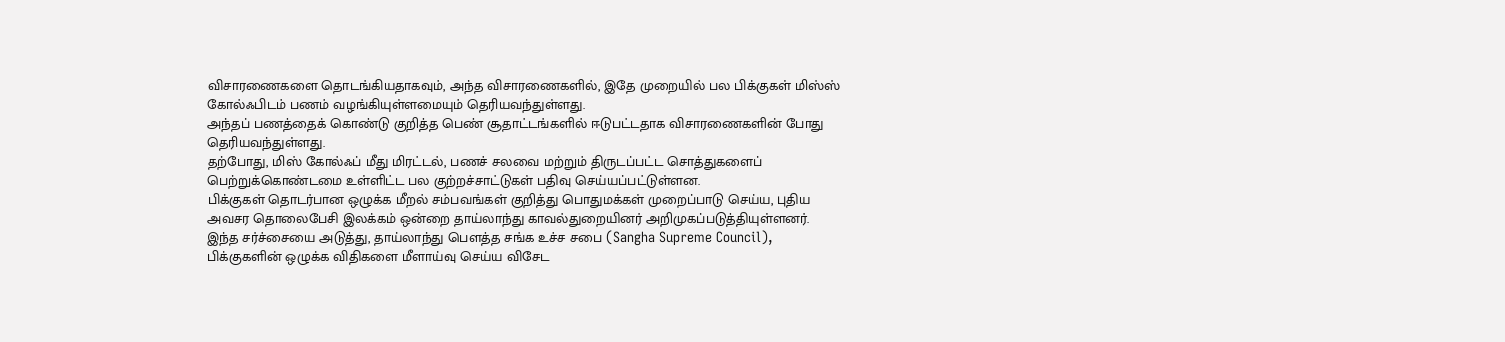விசாரணைகளை தொடங்கியதாகவும், அந்த விசாரணைகளில், இதே முறையில் பல பிக்குகள் மிஸ்ஸ் கோல்ஃபிடம் பணம் வழங்கியுள்ளமையும் தெரியவந்துள்ளது.
அந்தப் பணத்தைக் கொண்டு குறித்த பெண் சூதாட்டங்களில் ஈடுபட்டதாக விசாரணைகளின் போது தெரியவந்துள்ளது.
தற்போது, மிஸ் கோல்ஃப் மீது மிரட்டல், பணச் சலவை மற்றும் திருடப்பட்ட சொத்துகளைப் பெற்றுக்கொண்டமை உள்ளிட்ட பல குற்றச்சாட்டுகள் பதிவு செய்யப்பட்டுள்ளன.
பிக்குகள் தொடர்பான ஒழுக்க மீறல் சம்பவங்கள் குறித்து பொதுமக்கள் முறைப்பாடு செய்ய, புதிய அவசர தொலைபேசி இலக்கம் ஒன்றை தாய்லாந்து காவல்துறையினர் அறிமுகப்படுத்தியுள்ளனர்.
இந்த சர்ச்சையை அடுத்து, தாய்லாந்து பௌத்த சங்க உச்ச சபை (Sangha Supreme Council), பிக்குகளின் ஒழுக்க விதிகளை மீளாய்வு செய்ய விசேட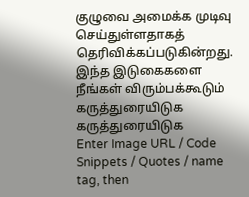குழுவை அமைக்க முடிவு செய்துள்ளதாகத் தெரிவிக்கப்படுகின்றது.
இந்த இடுகைகளை நீங்கள் விரும்பக்கூடும்
கருத்துரையிடுக
கருத்துரையிடுக
Enter Image URL / Code Snippets / Quotes / name tag, then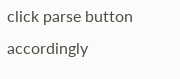click parse button accordingly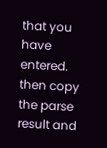that you have entered. then copy the parse result and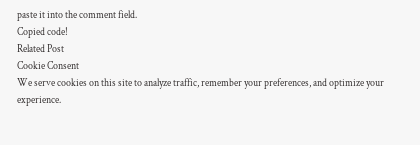paste it into the comment field.
Copied code!
Related Post
Cookie Consent
We serve cookies on this site to analyze traffic, remember your preferences, and optimize your experience.